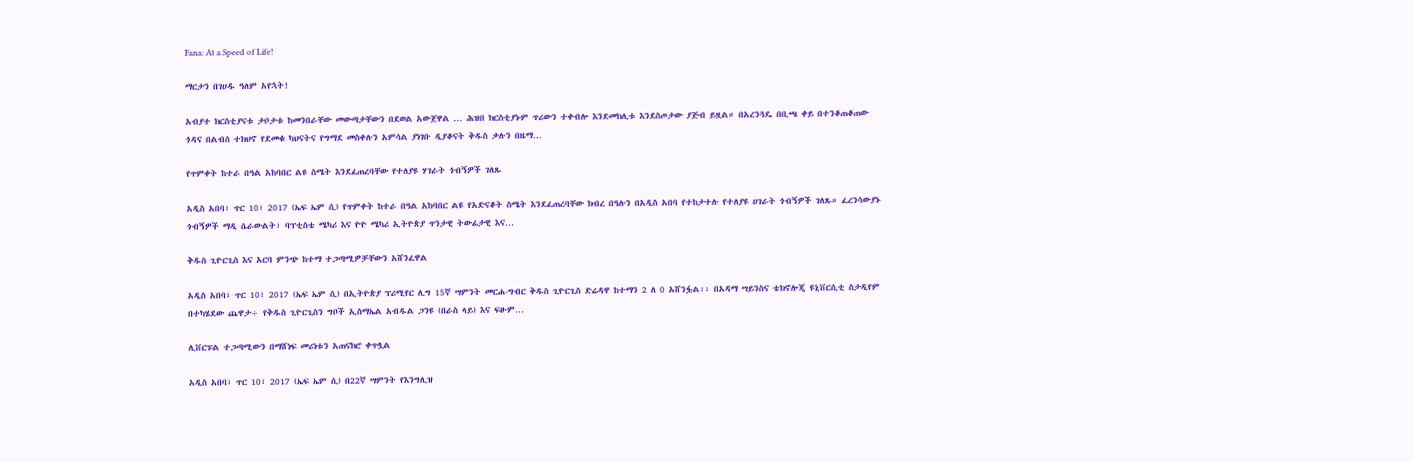Fana: At a Speed of Life!

ማርታን በገሀዱ ዓለም አየኋት!

አብያተ ክርስቲያናቱ ታቦታቱ ከመንበራቸው መውጣታቸውን በደወል አውጀዋል ... ሕዝበ ክርስቲያኑም ጥሪውን ተቀብሎ እንደመክሊቱ እንደስጦታው ያጅብ ይዟል። በአረንጓዴ በቢጫ ቀይ በተንቆጠቆጠው ጎዳና በልብሰ ተክህኖ የደመቁ ካህናትና የግማደ መስቀሉን አምሳል ያነገቡ ዲያቆናት ቅዱስ ቃሉን በዜማ…

የጥምቀት ከተራ በዓል አከባበር ልዩ ስሜት እንደፈጠረባቸው የተለያዩ ሃገራት ጎብኝዎች ገለጹ

አዲስ አበባ፣ ጥር 10፣ 2017 (ኤፍ ኤም ሲ) የጥምቀት ከተራ በዓል አከባበር ልዩ የአድናቆት ስሜት እንደፈጠረባቸው ክብረ በዓሉን በአዲስ አበባ የተከታተሉ የተለያዩ ሀገራት ጎብኝዎች ገለጹ። ፈረንሳውያኑ ጎብኝዎች ማዲ ሴራውልት፣ ባፕቲስቴ ሜካሪ እና ዮዮ ሜካሪ ኢትዮጵያ ጥንታዊ ትውፊታዊ እና…

ቅዱስ ጊዮርጊስ እና አርባ ምንጭ ከተማ ተጋጣሚዎቻቸውን አሸንፈዋል

አዲስ አበባ፣ ጥር 10፣ 2017 (ኤፍ ኤም ሲ) በኢትዮጵያ ፕሪሚየር ሊግ 15ኛ ሣምንት መርሐ-ግብር ቅዱስ ጊዮርጊስ ድሬዳዋ ከተማን 2 ለ 0 አሸንፏል፡፡ በአዳማ ሣይንስና ቴክኖሎጂ ዩኒቨርሲቲ ስታዲየም በተካሄደው ጨዋታ÷ የቅዱስ ጊዮርጊስን ግቦች ኢስማኤል አብዱል ጋንዩ (በራስ ላይ) እና ፍፁም…

ሊቨርፑል ተጋጣሚውን በማሸነፍ መሪነቱን አጠናክሮ ቀጥሏል

አዲስ አበባ፣ ጥር 10፣ 2017 (ኤፍ ኤም ሲ) በ22ኛ ሣምንት የእንግሊዝ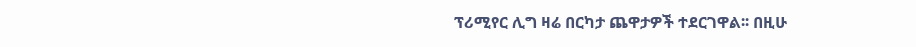ፕሪሚየር ሊግ ዛሬ በርካታ ጨዋታዎች ተደርገዋል፡፡ በዚሁ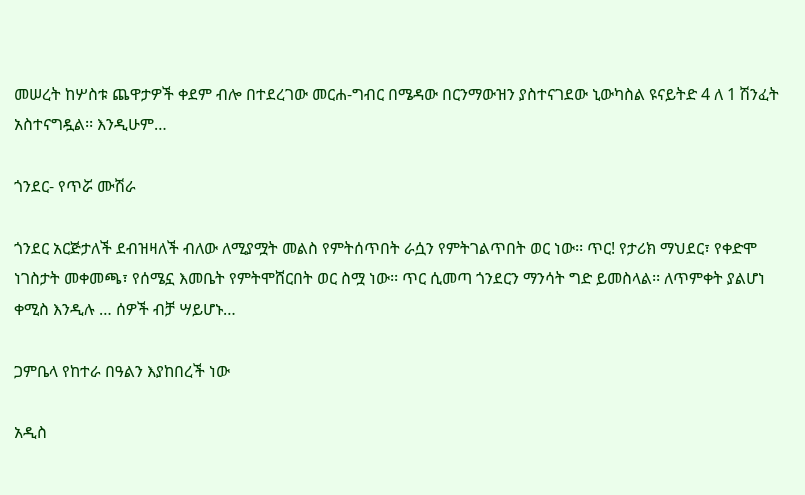መሠረት ከሦስቱ ጨዋታዎች ቀደም ብሎ በተደረገው መርሐ-ግብር በሜዳው በርንማውዝን ያስተናገደው ኒውካስል ዩናይትድ 4 ለ 1 ሽንፈት አስተናግዷል፡፡ እንዲሁም…

ጎንደር- የጥሯ ሙሽራ

ጎንደር አርጅታለች ደብዝዛለች ብለው ለሚያሟት መልስ የምትሰጥበት ራሷን የምትገልጥበት ወር ነው፡፡ ጥር! የታሪክ ማህደር፣ የቀድሞ ነገስታት መቀመጫ፣ የሰሜኗ እመቤት የምትሞሸርበት ወር ስሟ ነው፡፡ ጥር ሲመጣ ጎንደርን ማንሳት ግድ ይመስላል፡፡ ለጥምቀት ያልሆነ ቀሚስ እንዲሉ … ሰዎች ብቻ ሣይሆኑ…

ጋምቤላ የከተራ በዓልን እያከበረች ነው

አዲስ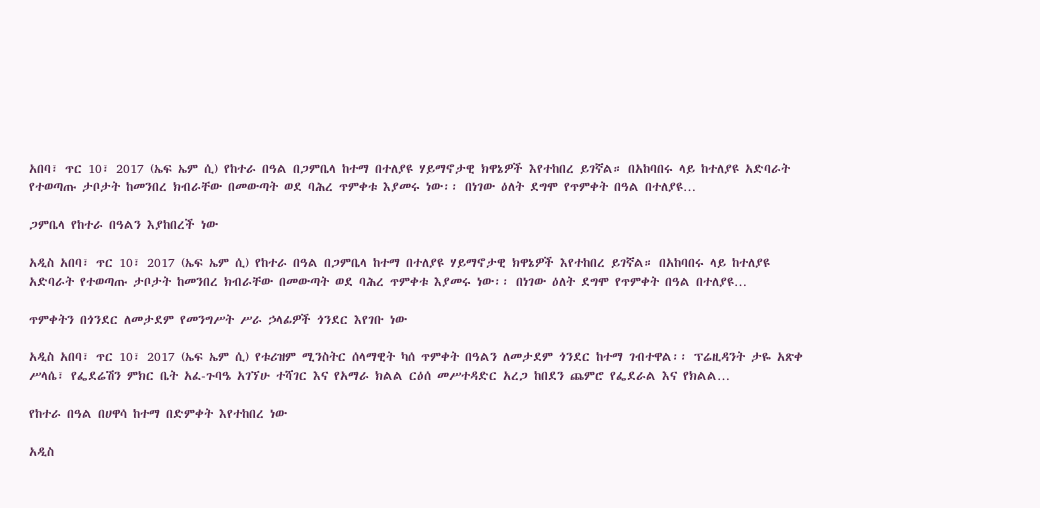አበባ፣ ጥር 10፣ 2017 (ኤፍ ኤም ሲ) የከተራ በዓል በጋምቤላ ከተማ በተለያዩ ሃይማኖታዊ ክዋኔዎች እየተከበረ ይገኛል። በአከባበሩ ላይ ከተለያዩ አድባራት የተወጣጡ ታቦታት ከመንበረ ክብራቸው በመውጣት ወደ ባሕረ ጥምቀቱ እያመሩ ነው፡፡ በነገው ዕለት ደግሞ የጥምቀት በዓል በተለያዩ…

ጋምቤላ የከተራ በዓልን እያከበረች ነው

አዲስ አበባ፣ ጥር 10፣ 2017 (ኤፍ ኤም ሲ) የከተራ በዓል በጋምቤላ ከተማ በተለያዩ ሃይማኖታዊ ክዋኔዎች እየተከበረ ይገኛል። በአከባበሩ ላይ ከተለያዩ አድባራት የተወጣጡ ታቦታት ከመንበረ ክብራቸው በመውጣት ወደ ባሕረ ጥምቀቱ እያመሩ ነው፡፡ በነገው ዕለት ደግሞ የጥምቀት በዓል በተለያዩ…

ጥምቀትን በጎንደር ለመታደም የመንግሥት ሥራ ኃላፊዎች ጎንደር እየገቡ ነው

አዲስ አበባ፣ ጥር 10፣ 2017 (ኤፍ ኤም ሲ) የቱሪዝም ሚንስትር ሰላማዊት ካሰ ጥምቀት በዓልን ለመታደም ጎንደር ከተማ ገብተዋል፡፡ ፕሬዚዳንት ታዬ አጽቀ ሥላሴ፣ የፌደሬሽን ምክር ቤት አፈ-ጉባዔ አገኘሁ ተሻገር እና የአማራ ክልል ርዕሰ መሥተዳድር አረጋ ከበደን ጨምሮ የፌደራል እና የክልል…

የከተራ በዓል በሀዋሳ ከተማ በድምቀት እየተከበረ ነው

አዲስ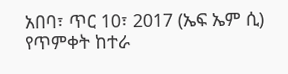አበባ፣ ጥር 10፣ 2017 (ኤፍ ኤም ሲ) የጥምቀት ከተራ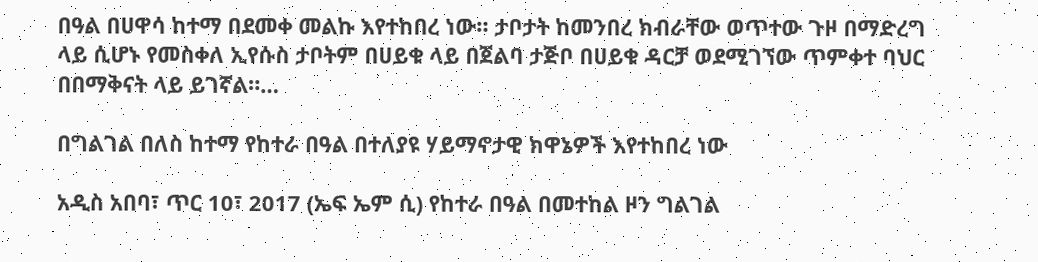በዓል በሀዋሳ ከተማ በደመቀ መልኩ እየተከበረ ነው። ታቦታት ከመንበረ ክብራቸው ወጥተው ጉዞ በማድረግ ላይ ሲሆኑ የመስቀለ ኢየሱስ ታቦትም በሀይቁ ላይ በጀልባ ታጅቦ በሀይቁ ዳርቻ ወደሚገኘው ጥምቀተ ባህር በበማቅናት ላይ ይገኛል።…

በግልገል በለስ ከተማ የከተራ በዓል በተለያዩ ሃይማኖታዊ ክዋኔዎች እየተከበረ ነው

አዲስ አበባ፣ ጥር 10፣ 2017 (ኤፍ ኤም ሲ) የከተራ በዓል በመተከል ዞን ግልገል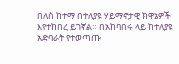በለስ ከተማ በተለያዩ ሃይማኖታዊ ክዋኔዎች እየተከበረ ይገኛል። በአከባበሩ ላይ ከተለያዩ አድባራት የተወጣጡ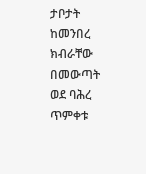ታቦታት ከመንበረ ክብራቸው በመውጣት ወደ ባሕረ ጥምቀቱ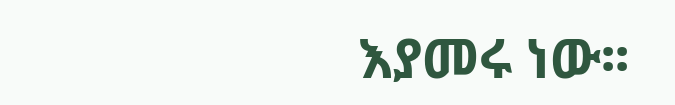እያመሩ ነው፡፡